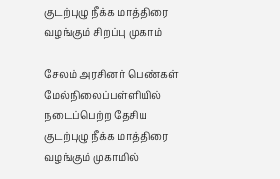குடற்புழு நீக்க மாத்திரை வழங்கும் சிறப்பு முகாம்

சேலம் அரசினர் பெண்கள் மேல்நிலைப்பள்ளியில் நடைப்பெற்ற தேசிய குடற்புழு நீக்க மாத்திரை வழங்கும் முகாமில்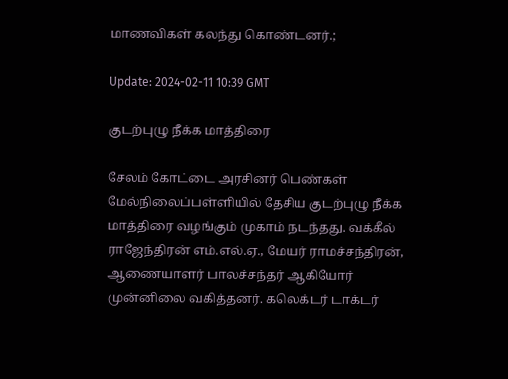மாணவிகள் கலந்து கொண்டனர்.;

Update: 2024-02-11 10:39 GMT

குடற்புழு நீக்க மாத்திரை

சேலம் கோட்டை அரசினர் பெண்கள் மேல்நிலைப்பள்ளியில் தேசிய குடற்புழு நீக்க மாத்திரை வழங்கும் முகாம் நடந்தது. வக்கீல் ராஜேந்திரன் எம்.எல்.ஏ., மேயர் ராமச்சந்திரன், ஆணையாளர் பாலச்சந்தர் ஆகியோர் முன்னிலை வகித்தனர். கலெக்டர் டாக்டர்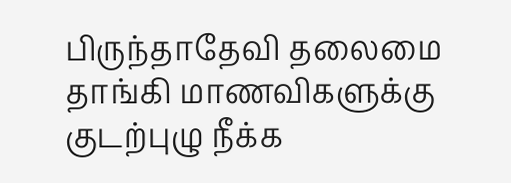பிருந்தாதேவி தலைமை தாங்கி மாணவிகளுக்கு குடற்புழு நீக்க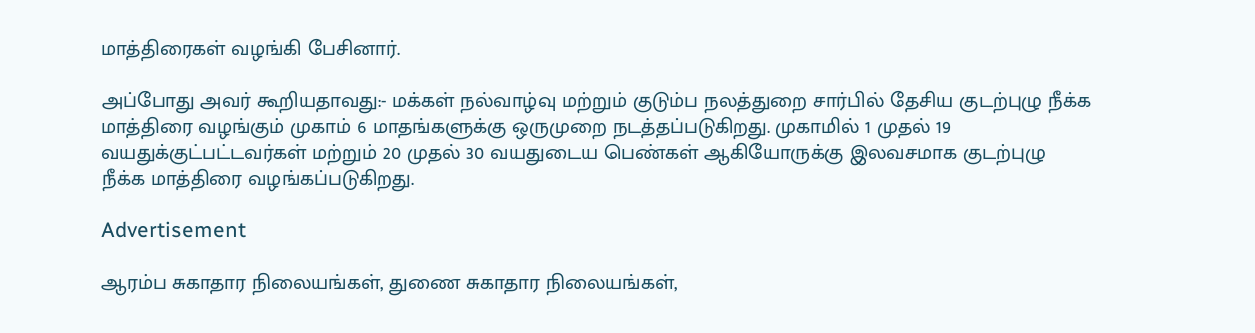மாத்திரைகள் வழங்கி பேசினார்.

அப்போது அவர் கூறியதாவது:- மக்கள் நல்வாழ்வு மற்றும் குடும்ப நலத்துறை சார்பில் தேசிய குடற்புழு நீக்க மாத்திரை வழங்கும் முகாம் 6 மாதங்களுக்கு ஒருமுறை நடத்தப்படுகிறது. முகாமில் 1 முதல் 19 வயதுக்குட்பட்டவர்கள் மற்றும் 20 முதல் 30 வயதுடைய பெண்கள் ஆகியோருக்கு இலவசமாக குடற்புழு நீக்க மாத்திரை வழங்கப்படுகிறது.

Advertisement

ஆரம்ப சுகாதார நிலையங்கள், துணை சுகாதார நிலையங்கள்,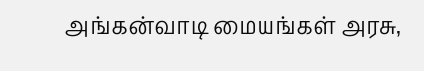அங்கன்வாடி மையங்கள் அரசு,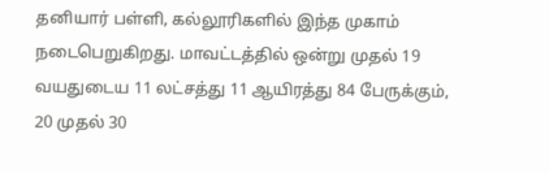தனியார் பள்ளி, கல்லூரிகளில் இந்த முகாம் நடைபெறுகிறது. மாவட்டத்தில் ஒன்று முதல் 19 வயதுடைய 11 லட்சத்து 11 ஆயிரத்து 84 பேருக்கும், 20 முதல் 30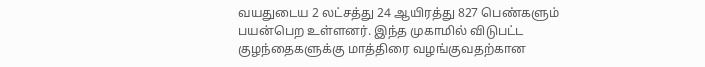வயதுடைய 2 லட்சத்து 24 ஆயிரத்து 827 பெண்களும் பயன்பெற உள்ளனர். இந்த முகாமில் விடுபட்ட குழந்தைகளுக்கு மாத்திரை வழங்குவதற்கான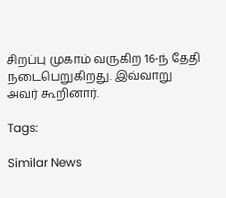சிறப்பு முகாம் வருகிற 16-ந் தேதி நடைபெறுகிறது. இவ்வாறு அவர் கூறினார்.

Tags:

Similar News